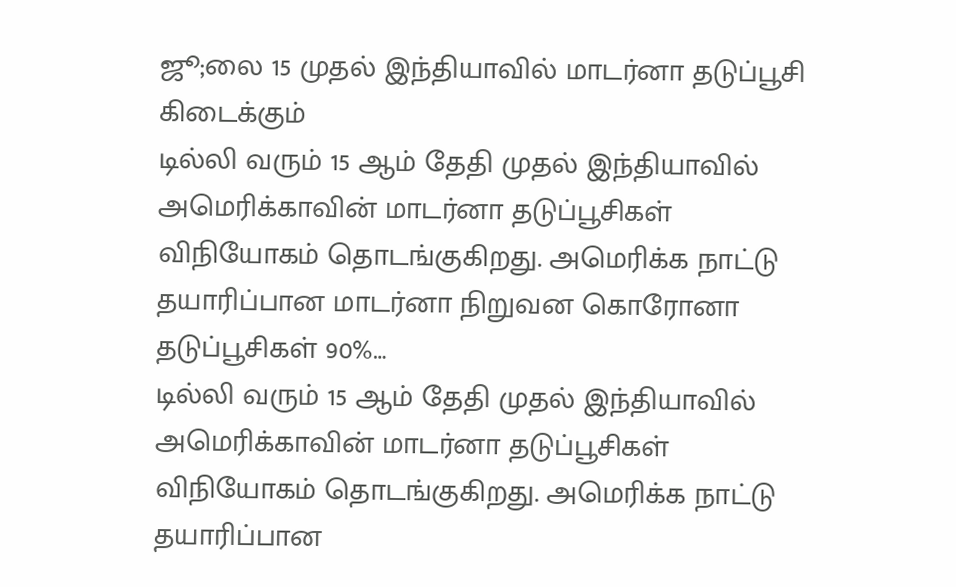ஜூ;லை 15 முதல் இந்தியாவில் மாடர்னா தடுப்பூசி கிடைக்கும்
டில்லி வரும் 15 ஆம் தேதி முதல் இந்தியாவில் அமெரிக்காவின் மாடர்னா தடுப்பூசிகள் விநியோகம் தொடங்குகிறது. அமெரிக்க நாட்டு தயாரிப்பான மாடர்னா நிறுவன கொரோனா தடுப்பூசிகள் 90%…
டில்லி வரும் 15 ஆம் தேதி முதல் இந்தியாவில் அமெரிக்காவின் மாடர்னா தடுப்பூசிகள் விநியோகம் தொடங்குகிறது. அமெரிக்க நாட்டு தயாரிப்பான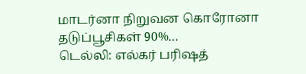மாடர்னா நிறுவன கொரோனா தடுப்பூசிகள் 90%…
டெல்லி: எல்கர் பரிஷத்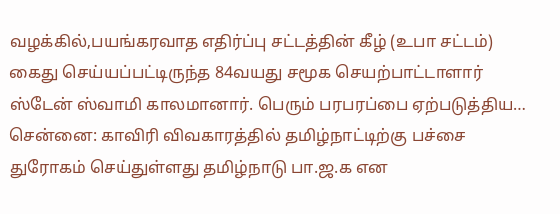வழக்கில்,பயங்கரவாத எதிர்ப்பு சட்டத்தின் கீழ் (உபா சட்டம்) கைது செய்யப்பட்டிருந்த 84வயது சமூக செயற்பாட்டாளார் ஸ்டேன் ஸ்வாமி காலமானார். பெரும் பரபரப்பை ஏற்படுத்திய…
சென்னை: காவிரி விவகாரத்தில் தமிழ்நாட்டிற்கு பச்சை துரோகம் செய்துள்ளது தமிழ்நாடு பா.ஜ.க என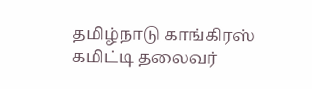தமிழ்நாடு காங்கிரஸ் கமிட்டி தலைவர்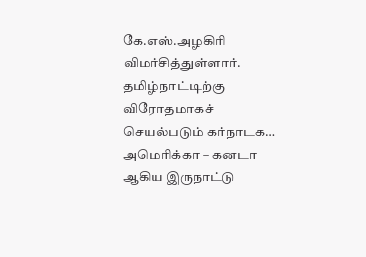கே.எஸ்.அழகிரி விமர்சித்துள்ளார். தமிழ்நாட்டிற்கு விரோதமாகச் செயல்படும் கர்நாடக…
அமெரிக்கா – கனடா ஆகிய இருநாட்டு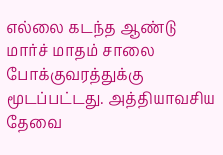எல்லை கடந்த ஆண்டு மார்ச் மாதம் சாலை போக்குவரத்துக்கு மூடப்பட்டது. அத்தியாவசிய தேவை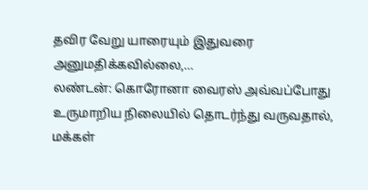தவிர வேறு யாரையும் இதுவரை அனுமதிக்கவில்லை,…
லண்டன்: கொரோனா வைரஸ் அவ்வப்போது உருமாறிய நிலையில் தொடர்ந்து வருவதால், மக்கள்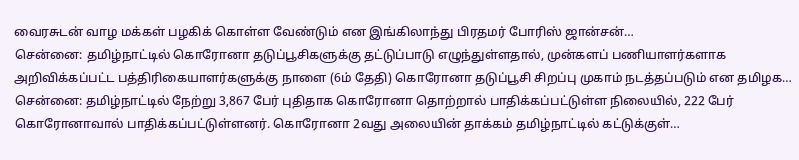வைரசுடன் வாழ மக்கள் பழகிக் கொள்ள வேண்டும் என இங்கிலாந்து பிரதமர் போரிஸ் ஜான்சன்…
சென்னை: தமிழ்நாட்டில் கொரோனா தடுப்பூசிகளுக்கு தட்டுப்பாடு எழுந்துள்ளதால், முன்களப் பணியாளர்களாக அறிவிக்கப்பட்ட பத்திரிகையாளர்களுக்கு நாளை (6ம் தேதி) கொரோனா தடுப்பூசி சிறப்பு முகாம் நடத்தப்படும் என தமிழக…
சென்னை: தமிழ்நாட்டில் நேற்று 3,867 பேர் புதிதாக கொரோனா தொற்றால் பாதிக்கப்பட்டுள்ள நிலையில், 222 பேர் கொரோனாவால் பாதிக்கப்பட்டுள்ளனர். கொரோனா 2வது அலையின் தாக்கம் தமிழ்நாட்டில் கட்டுக்குள்…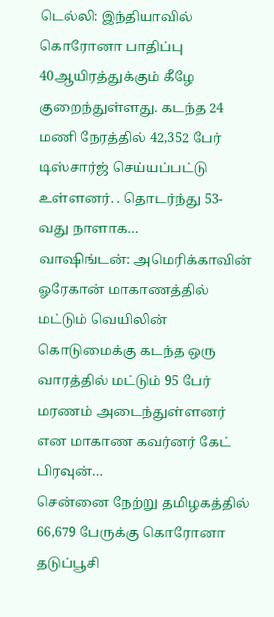டெல்லி: இந்தியாவில் கொரோனா பாதிப்பு 40ஆயிரத்துக்கும் கீழே குறைந்துள்ளது. கடந்த 24 மணி நேரத்தில் 42,352 பேர் டிஸ்சார்ஜ் செய்யப்பட்டு உள்ளனர். . தொடர்ந்து 53-வது நாளாக…
வாஷிங்டன்: அமெரிக்காவின் ஓரேகான் மாகாணத்தில் மட்டும் வெயிலின் கொடுமைக்கு கடந்த ஒரு வாரத்தில் மட்டும் 95 பேர் மரணம் அடைந்துள்ளனர் என மாகாண கவர்னர் கேட் பிரவுன்…
சென்னை நேற்று தமிழகத்தில் 66,679 பேருக்கு கொரோனா தடுப்பூசி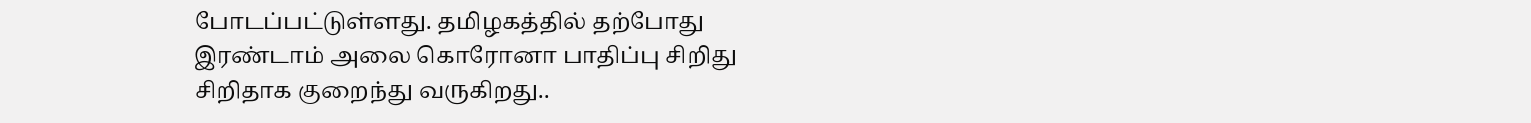போடப்பட்டுள்ளது. தமிழகத்தில் தற்போது இரண்டாம் அலை கொரோனா பாதிப்பு சிறிது சிறிதாக குறைந்து வருகிறது..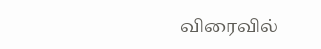விரைவில்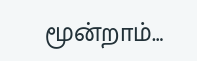மூன்றாம்…